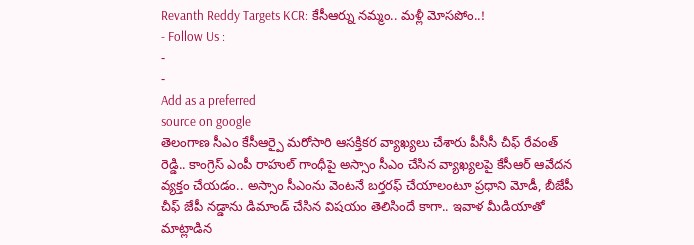Revanth Reddy Targets KCR: కేసీఆర్ను నమ్మం.. మళ్లీ మోసపోం..!
- Follow Us :
-
-
Add as a preferred
source on google
తెలంగాణ సీఎం కేసీఆర్పై మరోసారి ఆసక్తికర వ్యాఖ్యలు చేశారు పీసీసీ చీఫ్ రేవంత్ రెడ్డి.. కాంగ్రెస్ ఎంపీ రాహుల్ గాంధీపై అస్సాం సీఎం చేసిన వ్యాఖ్యలపై కేసీఆర్ ఆవేదన వ్యక్తం చేయడం.. అస్సాం సీఎంను వెంటనే బర్తరఫ్ చేయాలంటూ ప్రధాని మోడీ, బీజేపీ చీఫ్ జేపీ నడ్డాను డిమాండ్ చేసిన విషయం తెలిసిందే కాగా.. ఇవాళ మీడియాతో మాట్లాడిన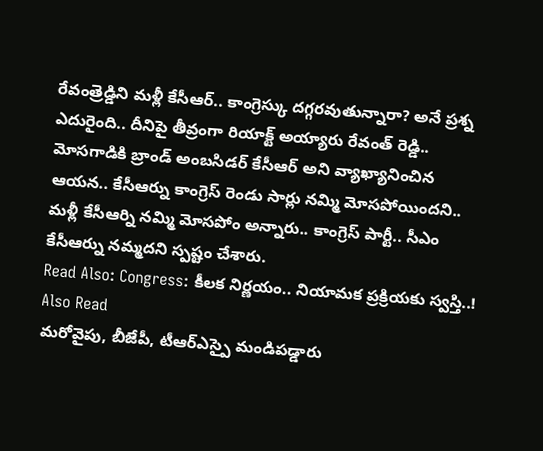రేవంత్రెడ్డిని మళ్లీ కేసీఆర్.. కాంగ్రెస్కు దగ్గరవుతున్నారా? అనే ప్రశ్న ఎదురైంది.. దీనిపై తీవ్రంగా రియాక్ట్ అయ్యారు రేవంత్ రెడ్డి.. మోసగాడికి బ్రాండ్ అంబసిడర్ కేసీఆర్ అని వ్యాఖ్యానించిన ఆయన.. కేసీఆర్ను కాంగ్రెస్ రెండు సార్లు నమ్మి మోసపోయిందని.. మళ్లీ కేసీఆర్ని నమ్మి మోసపోం అన్నారు.. కాంగ్రెస్ పార్టీ.. సీఎం కేసీఆర్ను నమ్మదని స్పష్టం చేశారు.
Read Also: Congress: కీలక నిర్ణయం.. నియామక ప్రక్రియకు స్వస్తి..!
Also Read
మరోవైపు, బీజేపీ, టీఆర్ఎస్పై మండిపడ్డారు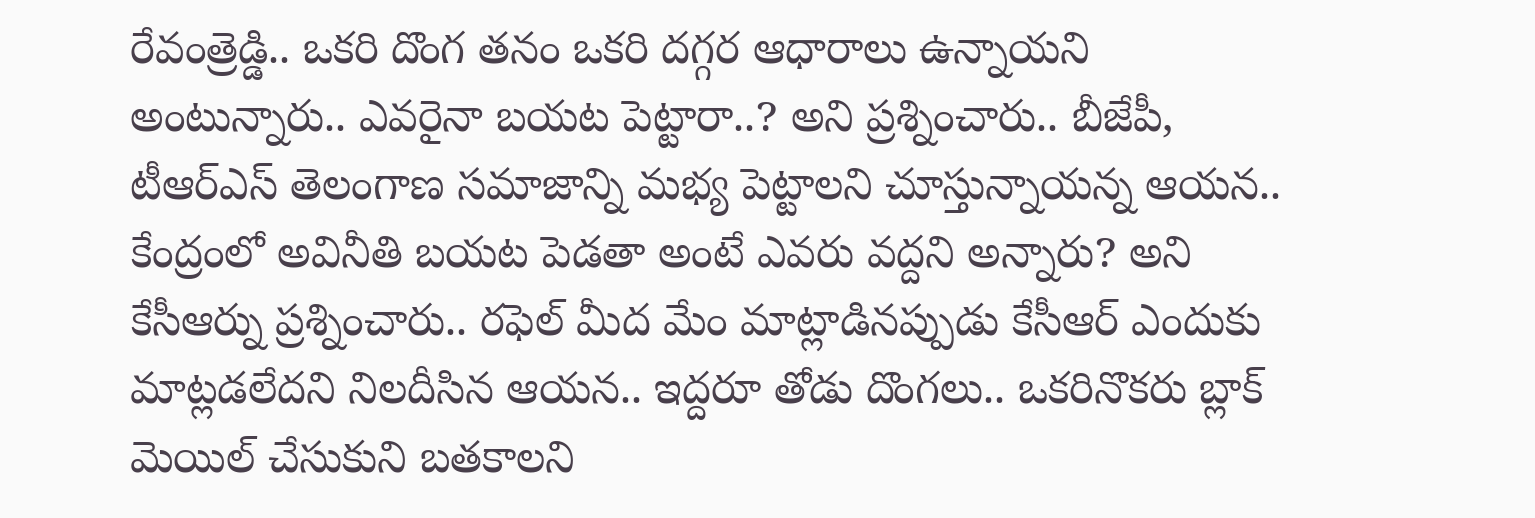రేవంత్రెడ్డి.. ఒకరి దొంగ తనం ఒకరి దగ్గర ఆధారాలు ఉన్నాయని అంటున్నారు.. ఎవరైనా బయట పెట్టారా..? అని ప్రశ్నించారు.. బీజేపీ, టీఆర్ఎస్ తెలంగాణ సమాజాన్ని మభ్య పెట్టాలని చూస్తున్నాయన్న ఆయన.. కేంద్రంలో అవినీతి బయట పెడతా అంటే ఎవరు వద్దని అన్నారు? అని కేసీఆర్ను ప్రశ్నించారు.. రఫెల్ మీద మేం మాట్లాడినప్పుడు కేసీఆర్ ఎందుకు మాట్లడలేదని నిలదీసిన ఆయన.. ఇద్దరూ తోడు దొంగలు.. ఒకరినొకరు బ్లాక్ మెయిల్ చేసుకుని బతకాలని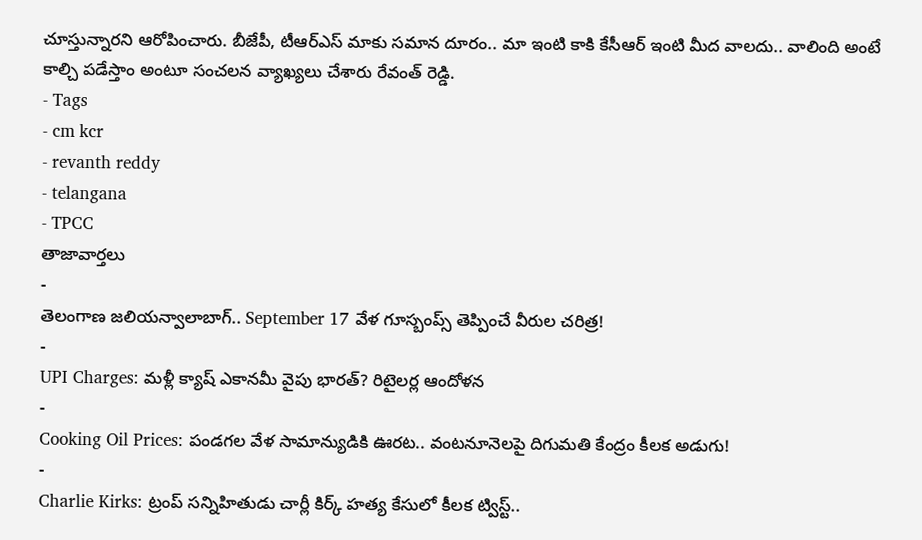చూస్తున్నారని ఆరోపించారు. బీజేపీ, టీఆర్ఎస్ మాకు సమాన దూరం.. మా ఇంటి కాకి కేసీఆర్ ఇంటి మీద వాలదు.. వాలింది అంటే కాల్చి పడేస్తాం అంటూ సంచలన వ్యాఖ్యలు చేశారు రేవంత్ రెడ్డి.
- Tags
- cm kcr
- revanth reddy
- telangana
- TPCC
తాజావార్తలు
-
తెలంగాణ జలియన్వాలాబాగ్.. September 17 వేళ గూస్బంప్స్ తెప్పించే వీరుల చరిత్ర!
-
UPI Charges: మళ్లీ క్యాష్ ఎకానమీ వైపు భారత్? రిటైలర్ల ఆందోళన
-
Cooking Oil Prices: పండగల వేళ సామాన్యుడికి ఊరట.. వంటనూనెలపై దిగుమతి కేంద్రం కీలక అడుగు!
-
Charlie Kirks: ట్రంప్ సన్నిహితుడు చార్లీ కిర్క్ హత్య కేసులో కీలక ట్విస్ట్..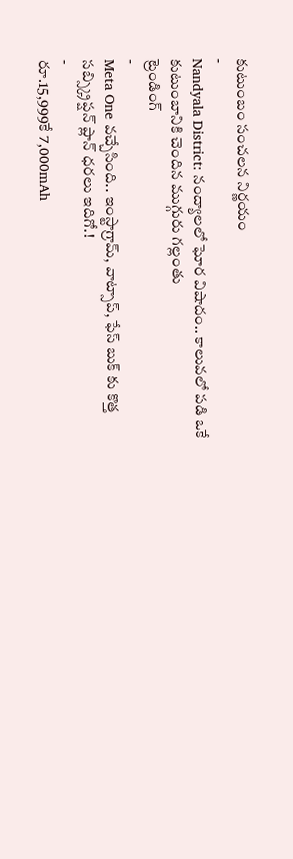కుటుంబం సంచలన నిర్ణయం
-
Nandyala District: నంద్యాలలో ఘోర విషాదం.. కాలువలో పడి ఒకే కుటుంబానికి చెందిన ముగ్గురు గల్లంతు
ట్రెండింగ్
-
Meta One వచ్చేసింది.. ఇంస్టాగ్రామ్, వాట్సాప్, ఫేస్ బుక్ కు కొత్త సబ్స్క్రిప్షన్ ప్లాన్ ధరలు ఇదిగో.!
-
రూ.15,999కే 7,000mAh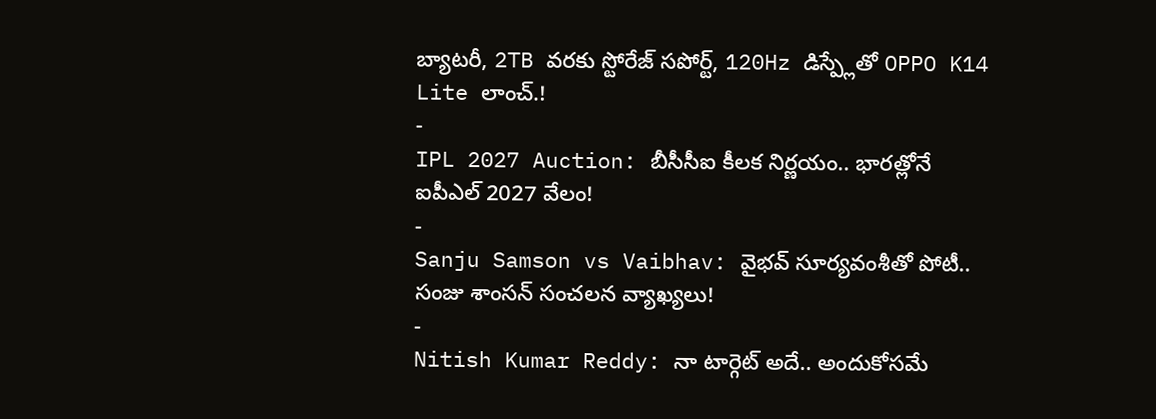బ్యాటరీ, 2TB వరకు స్టోరేజ్ సపోర్ట్, 120Hz డిస్ప్లేతో OPPO K14 Lite లాంచ్.!
-
IPL 2027 Auction: బీసీసీఐ కీలక నిర్ణయం.. భారత్లోనే ఐపీఎల్ 2027 వేలం!
-
Sanju Samson vs Vaibhav: వైభవ్ సూర్యవంశీతో పోటీ.. సంజు శాంసన్ సంచలన వ్యాఖ్యలు!
-
Nitish Kumar Reddy: నా టార్గెట్ అదే.. అందుకోసమే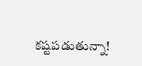కష్టపడుతున్నా!